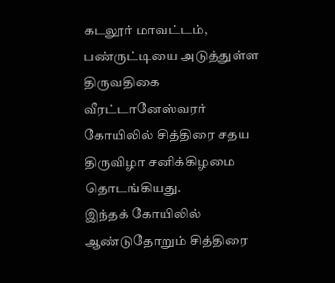கடலூர் மாவட்டம், பண்ருட்டியை அடுத்துள்ள திருவதிகை வீரட்டானேஸ்வரர் கோயிலில் சித்திரை சதய திருவிழா சனிக்கிழமை தொடங்கியது.
இந்தக் கோயிலில் ஆண்டுதோறும் சித்திரை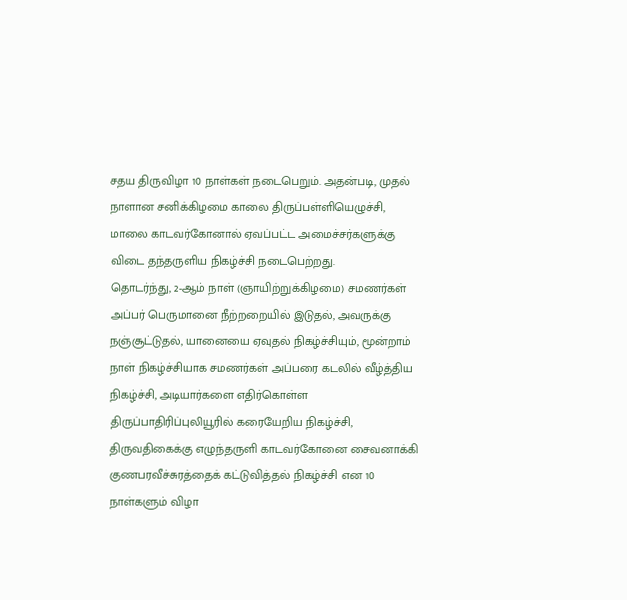சதய திருவிழா 10 நாள்கள் நடைபெறும். அதன்படி, முதல் நாளான சனிக்கிழமை காலை திருப்பள்ளியெழுச்சி, மாலை காடவர்கோனால் ஏவப்பட்ட அமைச்சர்களுக்கு விடை தந்தருளிய நிகழ்ச்சி நடைபெற்றது.
தொடர்ந்து, 2-ஆம் நாள் (ஞாயிற்றுக்கிழமை) சமணர்கள் அப்பர் பெருமானை நீற்றறையில் இடுதல், அவருக்கு நஞ்சூட்டுதல், யானையை ஏவுதல் நிகழ்ச்சியும், மூன்றாம் நாள் நிகழ்ச்சியாக சமணர்கள் அப்பரை கடலில் வீழ்த்திய நிகழ்ச்சி, அடியார்களை எதிர்கொள்ள திருப்பாதிரிப்புலியூரில் கரையேறிய நிகழ்ச்சி, திருவதிகைக்கு எழுந்தருளி காடவர்கோனை சைவனாக்கி குணபரவீச்சுரத்தைக் கட்டுவித்தல் நிகழ்ச்சி என 10 நாள்களும் விழா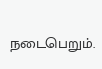நடைபெறும்.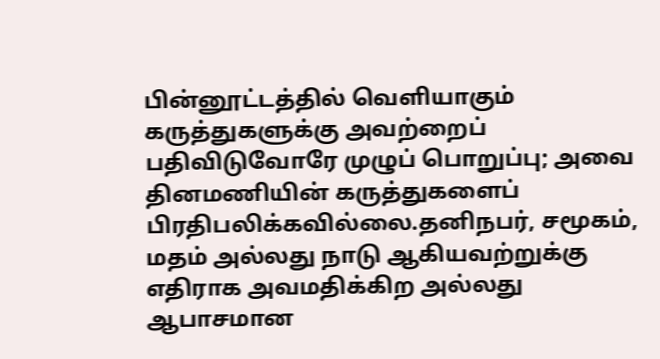பின்னூட்டத்தில் வெளியாகும் கருத்துகளுக்கு அவற்றைப் பதிவிடுவோரே முழுப் பொறுப்பு; அவை தினமணியின் கருத்துகளைப் பிரதிபலிக்கவில்லை.தனிநபர், சமூகம், மதம் அல்லது நாடு ஆகியவற்றுக்கு எதிராக அவமதிக்கிற அல்லது ஆபாசமான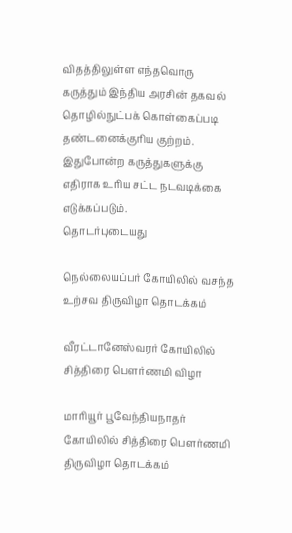விதத்திலுள்ள எந்தவொரு கருத்தும் இந்திய அரசின் தகவல் தொழில்நுட்பக் கொள்கைப்படி தண்டனைக்குரிய குற்றம். இதுபோன்ற கருத்துகளுக்கு எதிராக உரிய சட்ட நடவடிக்கை எடுக்கப்படும்.
தொடர்புடையது

நெல்லையப்பர் கோயிலில் வசந்த உற்சவ திருவிழா தொடக்கம்

வீரட்டானேஸ்வரர் கோயிலில் சித்திரை பௌர்ணமி விழா

மாரியூர் பூவேந்தியநாதர் கோயிலில் சித்திரை பெளர்ணமி திருவிழா தொடக்கம்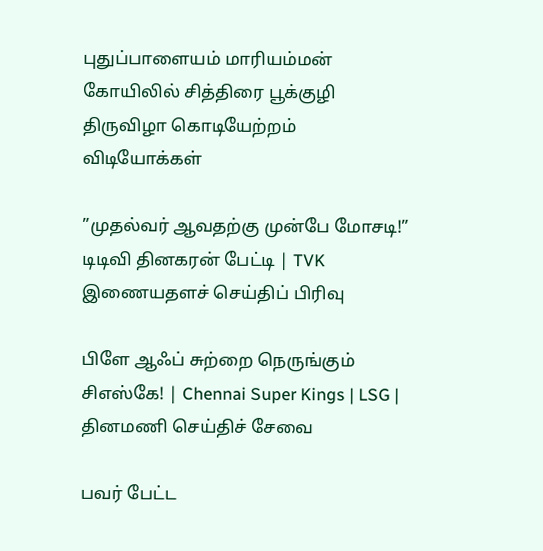புதுப்பாளையம் மாரியம்மன் கோயிலில் சித்திரை பூக்குழி திருவிழா கொடியேற்றம்
விடியோக்கள்

”முதல்வர் ஆவதற்கு முன்பே மோசடி!” டிடிவி தினகரன் பேட்டி | TVK
இணையதளச் செய்திப் பிரிவு

பிளே ஆஃப் சுற்றை நெருங்கும் சிஎஸ்கே! | Chennai Super Kings | LSG |
தினமணி செய்திச் சேவை

பவர் பேட்ட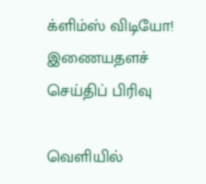க்ளிம்ஸ் விடியோ!
இணையதளச் செய்திப் பிரிவு

வெளியில்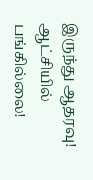இருந்து ஆதரவு! ஆட்சியில் பங்கில்லை!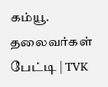கம்யூ. தலைவர்கள் பேட்டி | TVK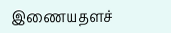இணையதளச்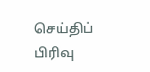செய்திப் பிரிவு